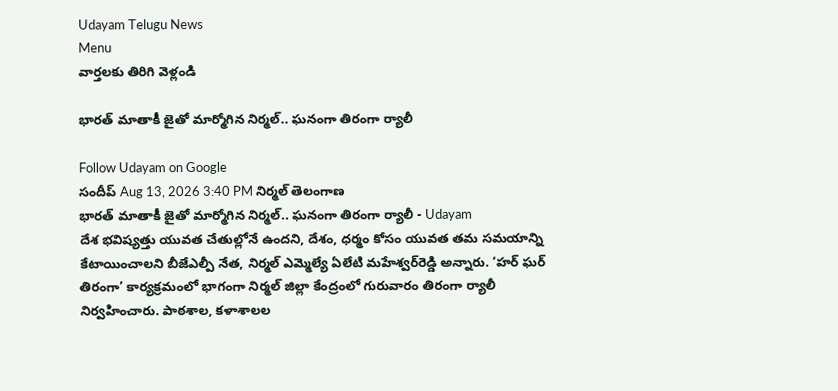Udayam Telugu News
Menu
వార్తలకు తిరిగి వెళ్లండి

భారత్ మాతాకీ జైతో మార్మోగిన నిర్మల్.. ఘనంగా తిరంగా ర్యాలీ

Follow Udayam on Google
సందీప్ Aug 13, 2026 3:40 PM నిర్మల్ తెలంగాణ
భారత్ మాతాకీ జైతో మార్మోగిన నిర్మల్.. ఘనంగా తిరంగా ర్యాలీ - Udayam
దేశ భవిష్యత్తు యువత చేతుల్లోనే ఉందని, దేశం, ధర్మం కోసం యువత తమ సమయాన్ని కేటాయించాలని బీజేఎల్పీ నేత, నిర్మల్ ఎమ్మెల్యే ఏలేటి మహేశ్వర్‌రెడ్డి అన్నారు. ‘హర్ ఘర్ తిరంగా’ కార్యక్రమంలో భాగంగా నిర్మల్ జిల్లా కేంద్రంలో గురువారం తిరంగా ర్యాలీ నిర్వహించారు. పాఠశాల, కళాశాలల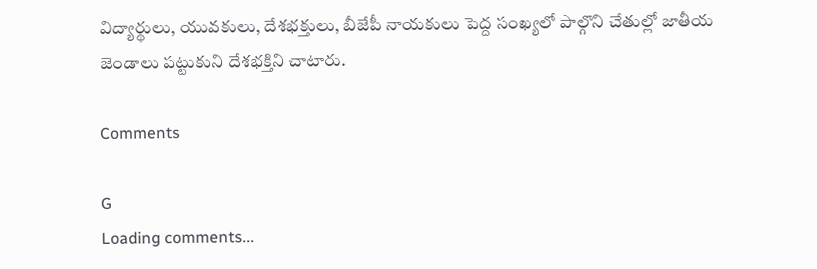విద్యార్థులు, యువకులు, దేశభక్తులు, బీజేపీ నాయకులు పెద్ద సంఖ్యలో పాల్గొని చేతుల్లో జాతీయ జెండాలు పట్టుకుని దేశభక్తిని చాటారు.

Comments

G
Loading comments...